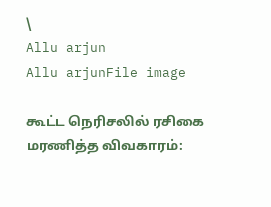\
Allu arjun
Allu arjunFile image

கூட்ட நெரிசலில் ரசிகை மரணித்த விவகாரம்: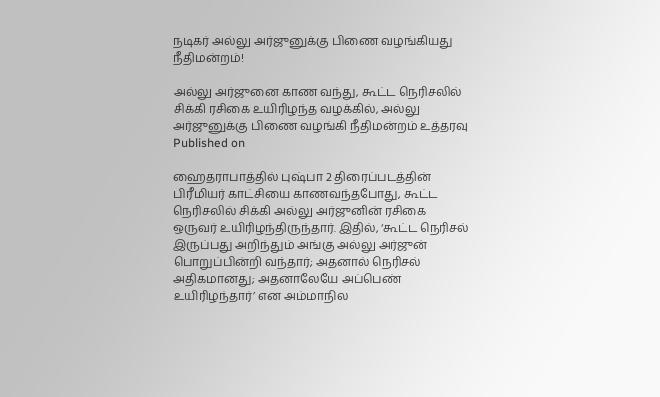நடிகர் அல்லு அர்ஜுனுக்கு பிணை வழங்கியது நீதிமன்றம்!

அல்லு அர்ஜுனை காண வந்து, கூட்ட நெரிசலில் சிக்கி ரசிகை உயிரிழந்த வழக்கில், அல்லு அர்ஜுனுக்கு பிணை வழங்கி நீதிமன்றம் உத்தரவு
Published on

ஹைதராபாத்தில் புஷ்பா 2 திரைப்படத்தின் பிரீமியர் காட்சியை காணவந்தபோது, கூட்ட நெரிசலில் சிக்கி அல்லு அர்ஜுனின் ரசிகை ஒருவர் உயிரிழந்திருந்தார். இதில், ‘கூட்ட நெரிசல் இருப்பது அறிந்தும் அங்கு அல்லு அர்ஜுன் பொறுப்பின்றி வந்தார்; அதனால் நெரிசல் அதிகமானது; அதனாலேயே அப்பெண் உயிரிழந்தார்’ என அம்மாநில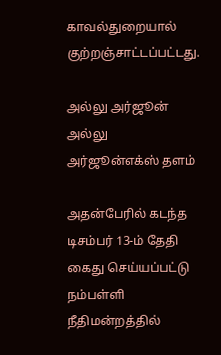காவல்துறையால் குற்றஞ்சாட்டப்பட்டது.

அல்லு அர்ஜூன்
அல்லு அர்ஜூன்எக்ஸ் தளம்

அதன்பேரில் கடந்த டிசம்பர் 13-ம் தேதி கைது செய்யப்பட்டு நம்பள்ளி நீதிமன்றத்தில்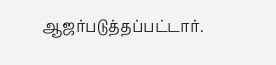ஆஜர்படுத்தப்பட்டார்.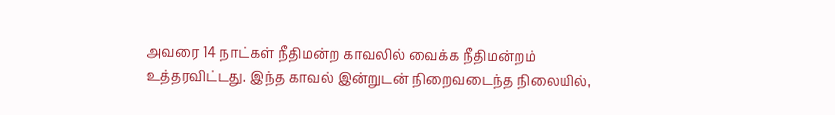அவரை 14 நாட்கள் நீதிமன்ற காவலில் வைக்க நீதிமன்றம் உத்தரவிட்டது. இந்த காவல் இன்றுடன் நிறைவடைந்த நிலையில்,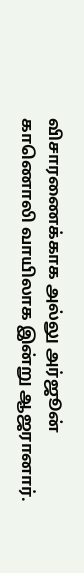விசாரணைக்காக அல்லு அர்ஜூன் காணொலி வாயிலாக இன்று ஆஜரானார்.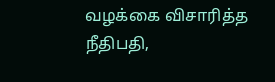வழக்கை விசாரித்த நீதிபதி,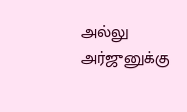அல்லு அர்ஜுனுக்கு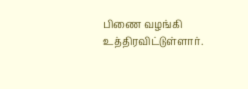பிணை வழங்கி உத்திரவிட்டுள்ளார்.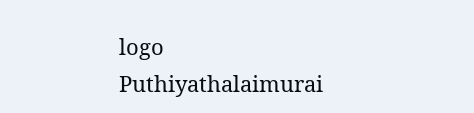logo
Puthiyathalaimurai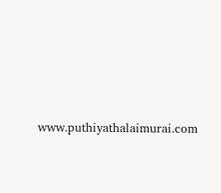www.puthiyathalaimurai.com